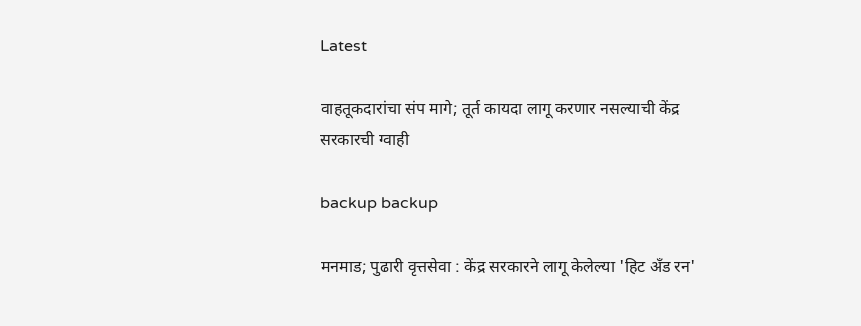Latest

वाहतूकदारांचा संप मागे; तूर्त कायदा लागू करणार नसल्याची केंद्र सरकारची ग्वाही

backup backup

मनमाड; पुढारी वृत्तसेवा : केंद्र सरकारने लागू केलेल्या 'हिट अँड रन'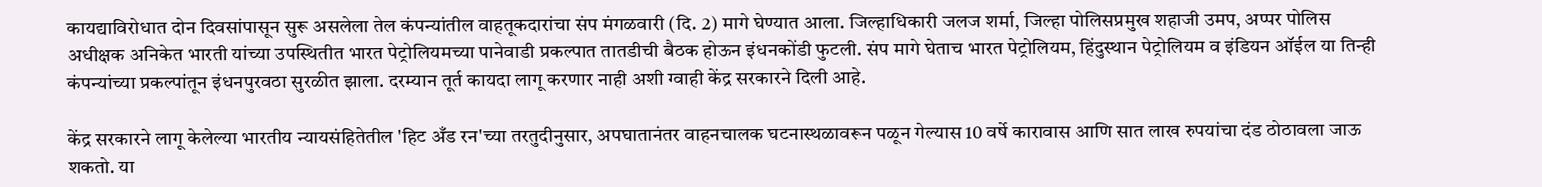कायद्याविरोधात दोन दिवसांपासून सुरू असलेला तेल कंपन्यांतील वाहतूकदारांचा संप मंगळवारी (दि. 2) मागे घेण्यात आला. जिल्हाधिकारी जलज शर्मा, जिल्हा पोलिसप्रमुख शहाजी उमप, अप्पर पोलिस अधीक्षक अनिकेत भारती यांच्या उपस्थितीत भारत पेट्रोलियमच्या पानेवाडी प्रकल्पात तातडीची बैठक होऊन इंधनकोंडी फुटली. संप मागे घेताच भारत पेट्रोलियम, हिंदुस्थान पेट्रोलियम व इंडियन ऑईल या तिन्ही कंपन्यांच्या प्रकल्पांतून इंधनपुरवठा सुरळीत झाला. दरम्यान तूर्त कायदा लागू करणार नाही अशी ग्वाही केंद्र सरकारने दिली आहे.

केंद्र सरकारने लागू केलेल्या भारतीय न्यायसंहितेतील 'हिट अँड रन'च्या तरतुदीनुसार, अपघातानंतर वाहनचालक घटनास्थळावरून पळून गेल्यास 10 वर्षे कारावास आणि सात लाख रुपयांचा दंड ठोठावला जाऊ शकतो. या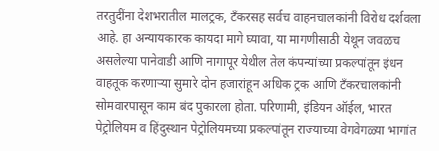तरतुदींना देशभरातील मालट्रक, टँकरसह सर्वच वाहनचालकांनी विरोध दर्शवला आहे. हा अन्यायकारक कायदा मागे घ्यावा, या मागणीसाठी येथून जवळच असलेल्या पानेवाडी आणि नागापूर येथील तेल कंपन्यांच्या प्रकल्पांतून इंधन वाहतूक करणार्‍या सुमारे दोन हजारांहून अधिक ट्रक आणि टँकरचालकांनी सोमवारपासून काम बंद पुकारला होता. परिणामी, इंडियन ऑईल, भारत पेट्रोलियम व हिंदुस्थान पेट्रोलियमच्या प्रकल्पांतून राज्याच्या वेगवेगळ्या भागांत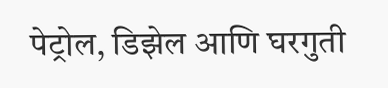पेट्रोल, डिझेल आणि घरगुती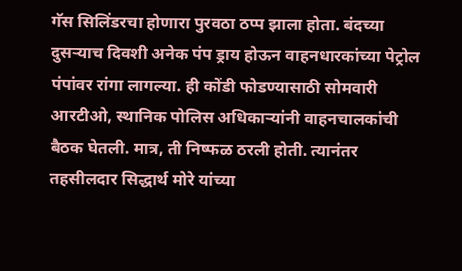गॅस सिलिंडरचा होणारा पुरवठा ठप्प झाला होता. बंदच्या दुसर्‍याच दिवशी अनेक पंप ड्राय होऊन वाहनधारकांच्या पेट्रोल पंपांवर रांगा लागल्या. ही कोंडी फोडण्यासाठी सोमवारी आरटीओ, स्थानिक पोलिस अधिकार्‍यांनी वाहनचालकांची बैठक घेतली. मात्र, ती निष्फळ ठरली होती. त्यानंतर तहसीलदार सिद्धार्थ मोरे यांच्या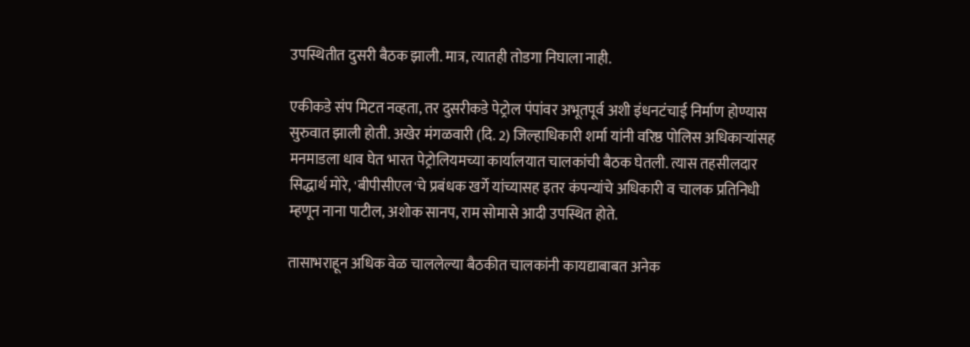उपस्थितीत दुसरी बैठक झाली. मात्र, त्यातही तोडगा निघाला नाही.

एकीकडे संप मिटत नव्हता, तर दुसरीकडे पेट्रोल पंपांवर अभूतपूर्व अशी इंधनटंचाई निर्माण होण्यास सुरुवात झाली होती. अखेर मंगळवारी (दि. 2) जिल्हाधिकारी शर्मा यांनी वरिष्ठ पोलिस अधिकार्‍यांसह मनमाडला धाव घेत भारत पेट्रोलियमच्या कार्यालयात चालकांची बैठक घेतली. त्यास तहसीलदार सिद्धार्थ मोरे, 'बीपीसीएल'चे प्रबंधक खर्गे यांच्यासह इतर कंपन्यांचे अधिकारी व चालक प्रतिनिधी म्हणून नाना पाटील, अशोक सानप, राम सोमासे आदी उपस्थित होते.

तासाभराहून अधिक वेळ चाललेल्या बैठकीत चालकांनी कायद्याबाबत अनेक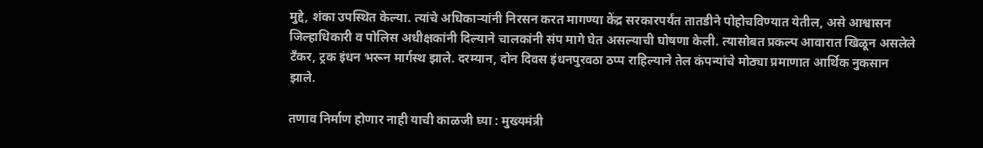मुद्दे, शंका उपस्थित केल्या. त्यांचे अधिकार्‍यांनी निरसन करत मागण्या केंद्र सरकारपर्यंत तातडीने पोहोचविण्यात येतील, असे आश्वासन जिल्हाधिकारी व पोलिस अधीक्षकांनी दिल्याने चालकांनी संप मागे घेत असल्याची घोषणा केली. त्यासोबत प्रकल्प आवारात खिळून असलेले टँकर, ट्रक इंधन भरून मार्गस्थ झाले. दरम्यान, दोन दिवस इंधनपुरवठा ठप्प राहिल्याने तेल कंपन्यांचे मोठ्या प्रमाणात आर्थिक नुकसान झाले.

तणाव निर्माण होणार नाही याची काळजी घ्या : मुख्यमंत्री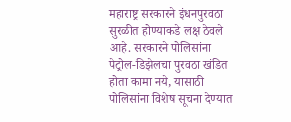महाराष्ट्र सरकारने इंधनपुरवठा सुरळीत होण्याकडे लक्ष ठेवले आहे. सरकारने पोलिसांना पेट्रोल-डिझेलचा पुरवठा खंडित होता कामा नये, यासाठी पोलिसांना विशेष सूचना देण्यात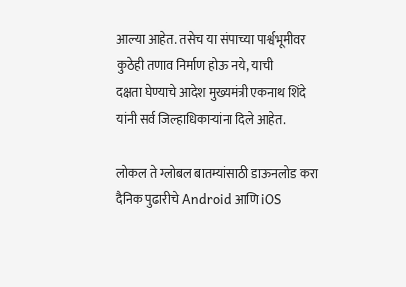आल्या आहेत. तसेच या संपाच्या पार्श्वभूमीवर कुठेही तणाव निर्माण होऊ नये, याची
दक्षता घेण्याचे आदेश मुख्यमंत्री एकनाथ शिंदे यांनी सर्व जिल्हाधिकार्‍यांना दिले आहेत.

लोकल ते ग्लोबल बातम्यांसाठी डाऊनलोड करा दैनिक पुढारीचे Android आणि iOS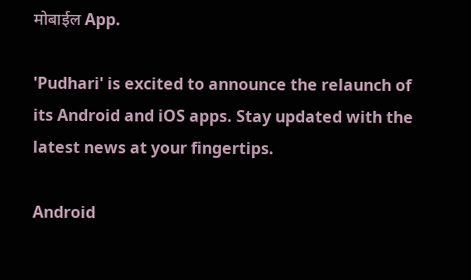मोबाईल App.

'Pudhari' is excited to announce the relaunch of its Android and iOS apps. Stay updated with the latest news at your fingertips.

Android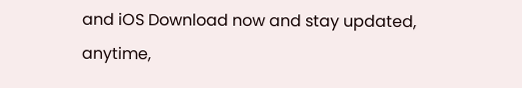and iOS Download now and stay updated, anytime,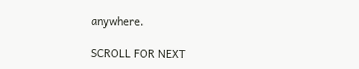anywhere.

SCROLL FOR NEXT